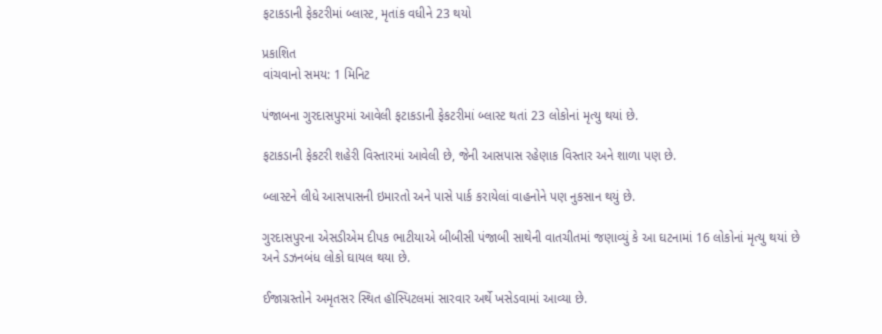ફટાકડાની ફેકટરીમાં બ્લાસ્ટ, મૃતાંક વધીને 23 થયો

પ્રકાશિત
વાંચવાનો સમય: 1 મિનિટ

પંજાબના ગુરદાસપુરમાં આવેલી ફટાકડાની ફેકટરીમાં બ્લાસ્ટ થતાં 23 લોકોનાં મૃત્યુ થયાં છે.

ફટાકડાની ફેકટરી શહેરી વિસ્તારમાં આવેલી છે, જેની આસપાસ રહેણાક વિસ્તાર અને શાળા પણ છે.

બ્લાસ્ટને લીધે આસપાસની ઇમારતો અને પાસે પાર્ક કરાયેલાં વાહનોને પણ નુકસાન થયું છે.

ગુરદાસપુરના એસડીએમ દીપક ભાટીયાએ બીબીસી પંજાબી સાથેની વાતચીતમાં જણાવ્યું કે આ ઘટનામાં 16 લોકોનાં મૃત્યુ થયાં છે અને ડઝનબંધ લોકો ઘાયલ થયા છે.

ઈજાગ્રસ્તોને અમૃતસર સ્થિત હૉસ્પિટલમાં સારવાર અર્થે ખસેડવામાં આવ્યા છે.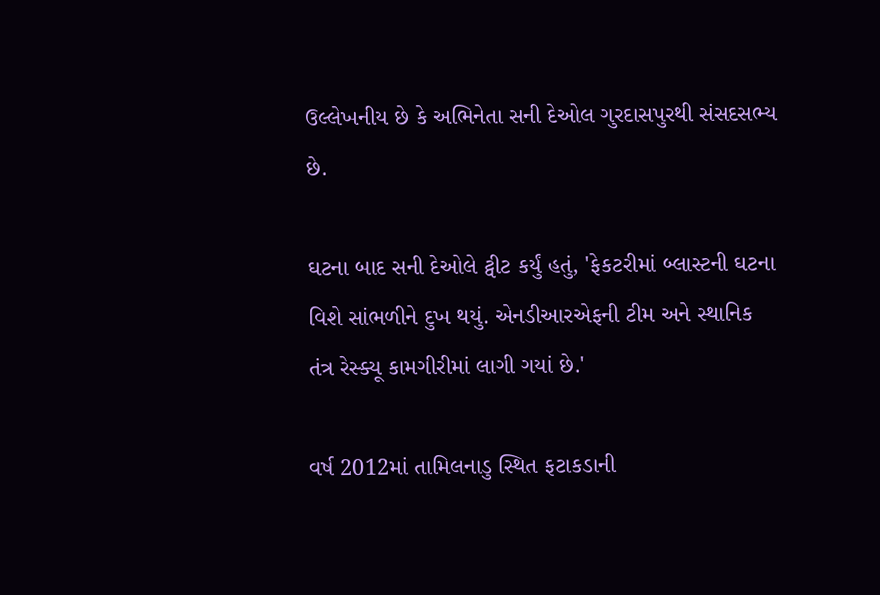ઉલ્લેખનીય છે કે અભિનેતા સની દેઓલ ગુરદાસપુરથી સંસદસભ્ય છે.

ઘટના બાદ સની દેઓલે ટ્વીટ કર્યું હતું, 'ફેકટરીમાં બ્લાસ્ટની ઘટના વિશે સાંભળીને દુખ થયું. એનડીઆરએફની ટીમ અને સ્થાનિક તંત્ર રેસ્ક્યૂ કામગીરીમાં લાગી ગયાં છે.'

વર્ષ 2012માં તામિલનાડુ સ્થિત ફટાકડાની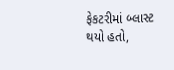ફેકટરીમાં બ્લાસ્ટ થયો હતો,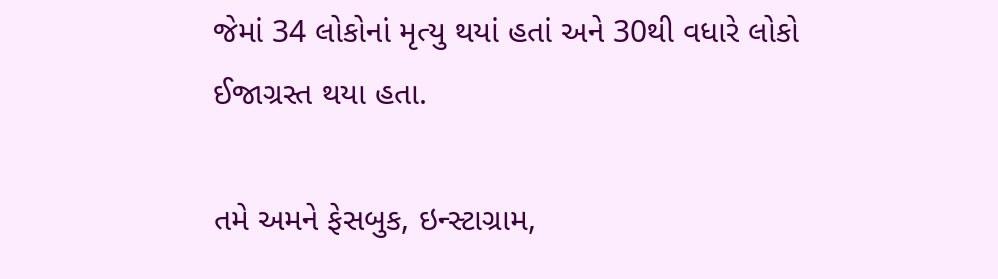જેમાં 34 લોકોનાં મૃત્યુ થયાં હતાં અને 30થી વધારે લોકો ઈજાગ્રસ્ત થયા હતા.

તમે અમને ફેસબુક, ઇન્સ્ટાગ્રામ,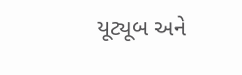યૂટ્યૂબ અને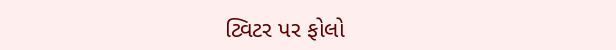ટ્વિટર પર ફોલો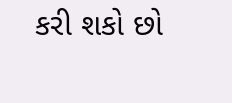કરી શકો છો